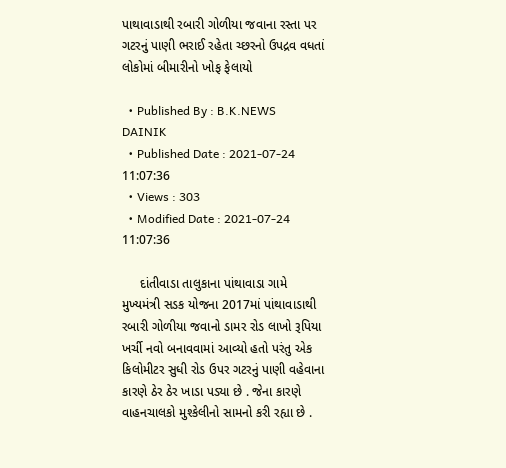પાથાવાડાથી રબારી ગોળીયા જવાના રસ્તા પર ગટરનું પાણી ભરાઈ રહેતા ચ્છરનો ઉપદ્રવ વધતાં લોકોમાં બીમારીનો ખોફ ફેલાયો

  • Published By : B.K.NEWS DAINIK
  • Published Date : 2021-07-24 11:07:36
  • Views : 303
  • Modified Date : 2021-07-24 11:07:36

     દાંતીવાડા તાલુકાના પાંથાવાડા ગામે મુખ્યમંત્રી સડક યોજના 2017માં પાંથાવાડાથી રબારી ગોળીયા જવાનો ડામર રોડ લાખો રૂપિયા ખર્ચી નવો બનાવવામાં આવ્યો હતો પરંતુ એક કિલોમીટર સુધી રોડ ઉપર ગટરનું પાણી વહેવાના કારણે ઠેર ઠેર ખાડા પડ્યા છે . જેના કારણે વાહનચાલકો મુશ્કેલીનો સામનો કરી રહ્યા છે .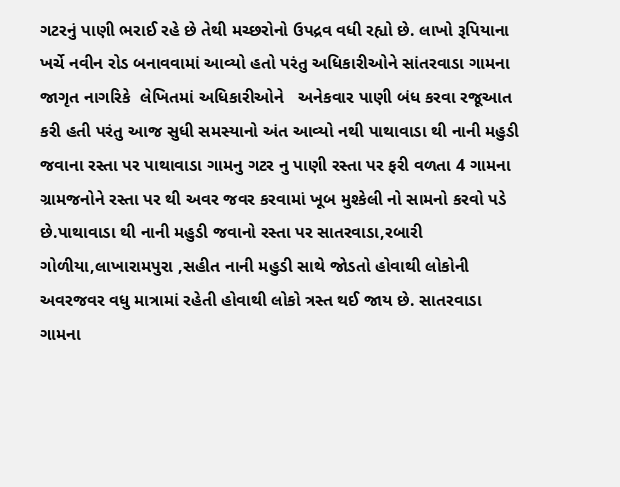ગટરનું પાણી ભરાઈ રહે છે તેથી મચ્છરોનો ઉપદ્રવ વધી રહ્યો છે. લાખો રૂપિયાના ખર્ચે નવીન રોડ બનાવવામાં આવ્યો હતો પરંતુ અધિકારીઓને સાંતરવાડા ગામના જાગૃત નાગરિકે  લેખિતમાં અધિકારીઓને   અનેકવાર પાણી બંધ કરવા રજૂઆત કરી હતી પરંતુ આજ સુધી સમસ્યાનો અંત આવ્યો નથી પાથાવાડા થી નાની મહુડી જવાના રસ્તા પર પાથાવાડા ગામનુ ગટર નુ પાણી રસ્તા પર ફરી વળતા 4 ગામના ગ્રામજનોને રસ્તા પર થી અવર જવર કરવામાં ખૂબ મુશ્કેલી નો સામનો કરવો પડે છે.પાથાવાડા થી નાની મહુડી જવાનો રસ્તા પર સાતરવાડા,રબારી ગોળીયા,લાખારામપુરા ,સહીત નાની મહુડી સાથે જોડતો હોવાથી લોકોની અવરજવર વધુ માત્રામાં રહેતી હોવાથી લોકો ત્રસ્ત થઈ જાય છે. સાતરવાડા ગામના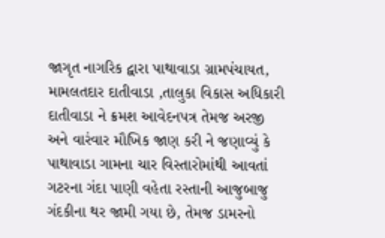જાગૃત નાગરિક દ્વારા પાથાવાડા ગ્રામપંચાયત, મામલતદાર દાતીવાડા ,તાલુકા વિકાસ અધિકારી દાતીવાડા ને ક્રમશ આવેદનપત્ર તેમજ અરજી અને વારંવાર મૌખિક જાણ કરી ને જણાવ્યું કે પાથાવાડા ગામના ચાર વિસ્તારોમાંથી આવતાં ગટરના ગંદા પાણી વહેતા રસ્તાની આજુબાજુ ગંદકીના થર જામી ગયા છે, તેમજ ડામરનો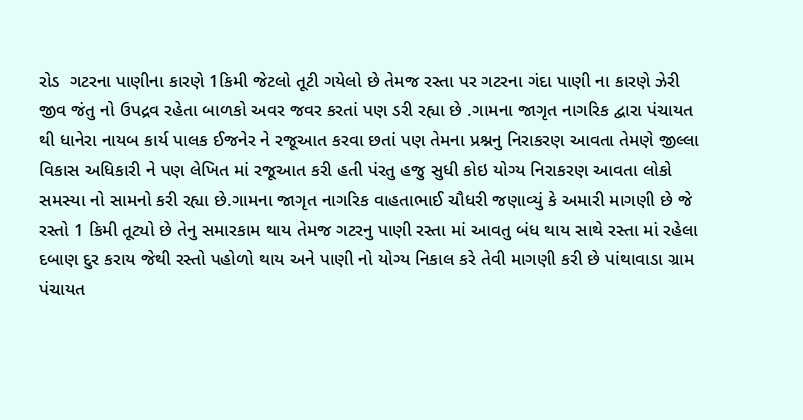રોડ  ગટરના પાણીના કારણે 1કિમી જેટલો તૂટી ગયેલો છે તેમજ રસ્તા પર ગટરના ગંદા પાણી ના કારણે ઝેરી જીવ જંતુ નો ઉપદ્રવ રહેતા બાળકો અવર જવર કરતાં પણ ડરી રહ્યા છે .ગામના જાગૃત નાગરિક દ્વારા પંચાયત થી ધાનેરા નાયબ કાર્ય પાલક ઈજનેર ને રજૂઆત કરવા છતાં પણ તેમના પ્રશ્નનુ નિરાકરણ આવતા તેમણે જીલ્લા વિકાસ અધિકારી ને પણ લેખિત માં રજૂઆત કરી હતી પંરતુ હજુ સુધી કોઇ યોગ્ય નિરાકરણ આવતા લોકો સમસ્યા નો સામનો કરી રહ્યા છે.ગામના જાગૃત નાગરિક વાહતાભાઈ ચૌધરી જણાવ્યું કે અમારી માગણી છે જે રસ્તો 1 કિમી તૂટ્યો છે તેનુ સમારકામ થાય તેમજ ગટરનુ પાણી રસ્તા માં આવતુ બંધ થાય સાથે રસ્તા માં રહેલા દબાણ દુર કરાય જેથી રસ્તો પહોળો થાય અને પાણી નો યોગ્ય નિકાલ કરે તેવી માગણી કરી છે પાંથાવાડા ગ્રામ પંચાયત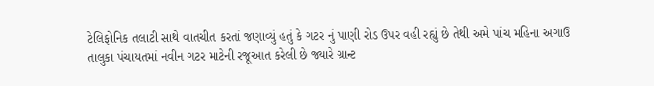ટેલિફોનિક તલાટી સાથે વાતચીત કરતાં જણાવ્યું હતું કે ગટર નું પાણી રોડ ઉપર વહી રહ્યું છે તેથી અમે પાંચ મહિના અગાઉ તાલુકા પંચાયતમાં નવીન ગટર માટેની રજૂઆત કરેલી છે જ્યારે ગ્રાન્ટ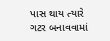પાસ થાય ત્યારે ગટર બનાવવામાં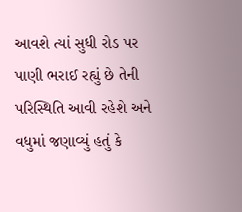આવશે ત્યાં સુધી રોડ પર પાણી ભરાઈ રહ્યું છે તેની પરિસ્થિતિ આવી રહેશે અને વધુમાં જણાવ્યું હતું કે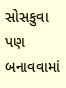સોસકુવા પણ બનાવવામાં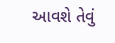આવશે તેવું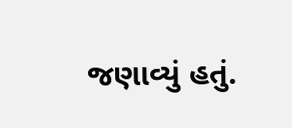જણાવ્યું હતું.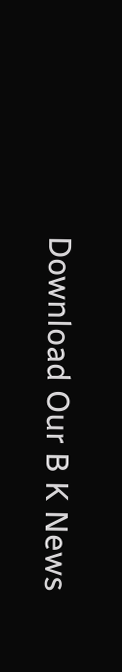Download Our B K News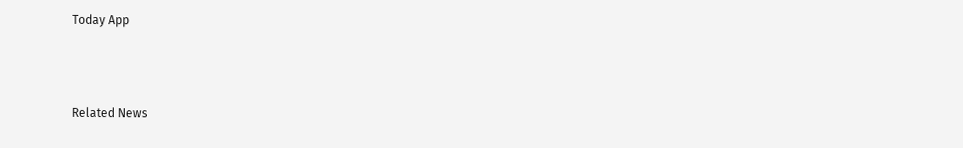Today App



Related News